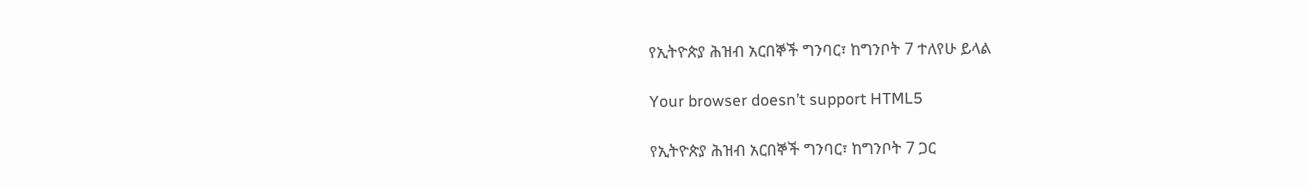የኢትዮጵያ ሕዝብ አርበኞች ግንባር፣ ከግንቦት 7 ተለየሁ ይላል

Your browser doesn’t support HTML5

የኢትዮጵያ ሕዝብ አርበኞች ግንባር፣ ከግንቦት 7 ጋር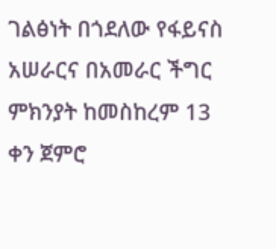ገልፅነት በጎደለው የፋይናስ አሠራርና በአመራር ችግር ምክንያት ከመስከረም 13 ቀን ጀምሮ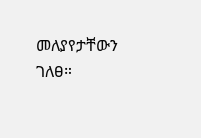መለያየታቸውን ገለፀ።